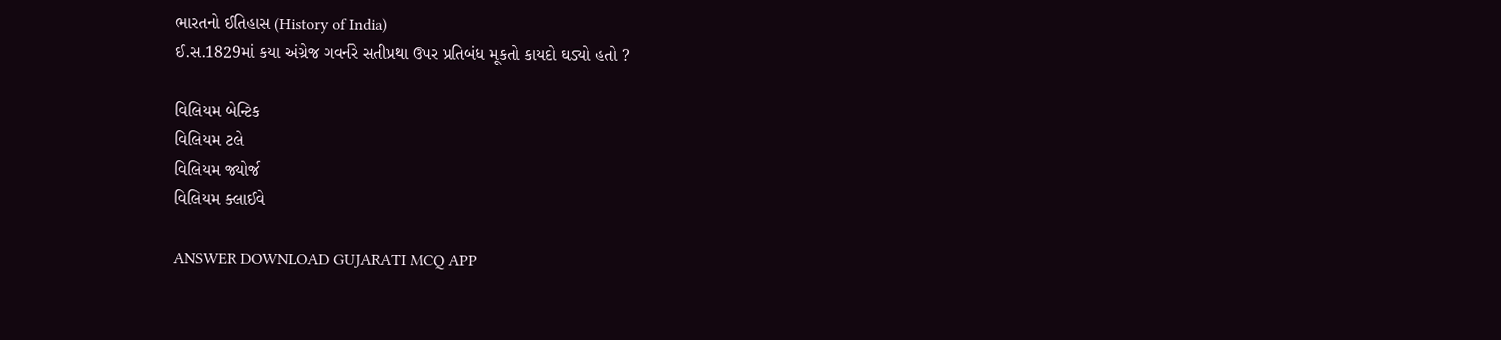ભારતનો ઈતિહાસ (History of India)
ઈ.સ.1829માં કયા અંગ્રેજ ગવર્નરે સતીપ્રથા ઉપર પ્રતિબંધ મૂકતો કાયદો ઘડ્યો હતો ?

વિલિયમ બેન્ટિક
વિલિયમ ટલે
વિલિયમ જ્યોર્જ
વિલિયમ ક્લાઈવે

ANSWER DOWNLOAD GUJARATI MCQ APP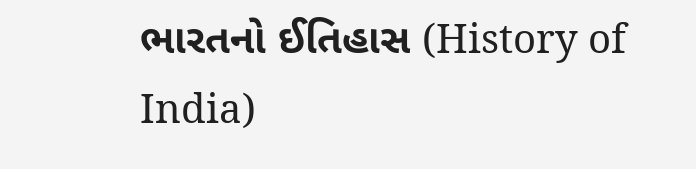ભારતનો ઈતિહાસ (History of India)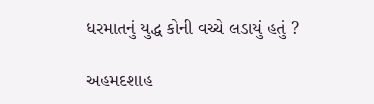ધરમાતનું યુદ્ધ કોની વચ્ચે લડાયું હતું ?

અહમદશાહ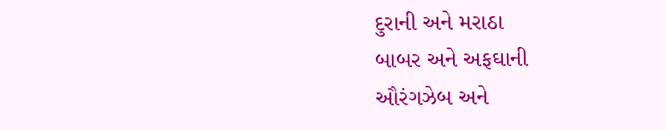દુરાની અને મરાઠા
બાબર અને અફઘાની
ઔરંગઝેબ અને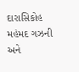દારાસિકોહ
મહંમદ ગઝની અને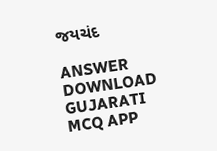જયચંદ

ANSWER DOWNLOAD GUJARATI MCQ APP